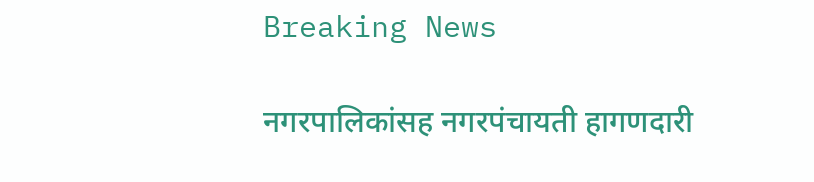Breaking News

नगरपालिकांसह नगरपंचायती हागणदारी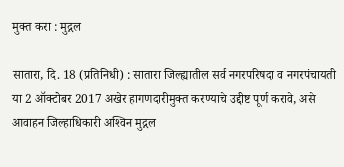मुक्त करा : मुद्गल

सातारा, दि. 18 (प्रतिनिधी) : सातारा जिल्ह्यातील सर्व नगरपरिषदा व नगरपंचायती या 2 ऑक्टोबर 2017 अखेर हागणदारीमुक्त करण्याचे उद्दीष्ट पूर्ण करावे, असे आवाहन जिल्हाधिकारी अश्‍विन मुद्गल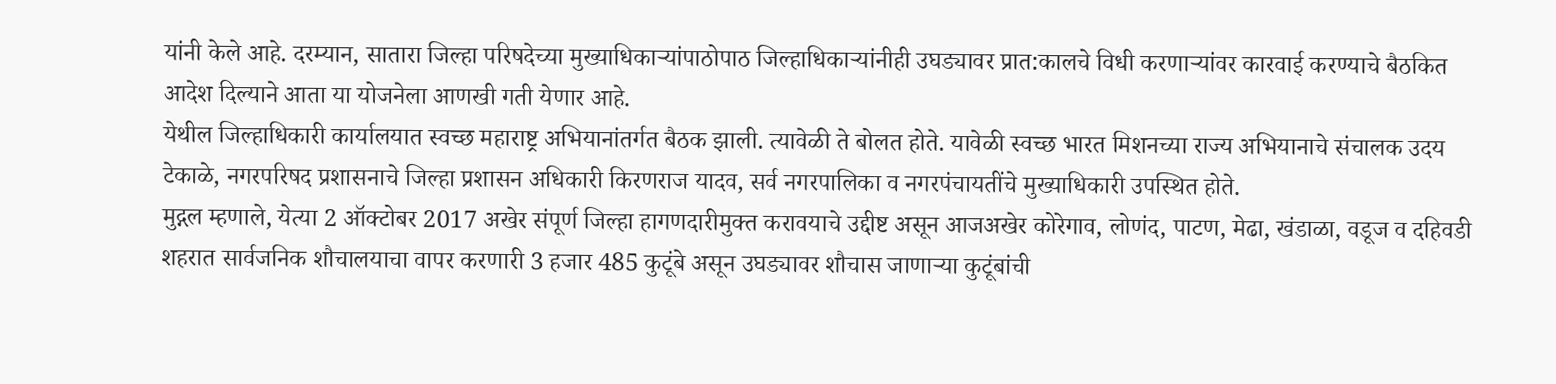यांनी केले आहे. दरम्यान, सातारा जिल्हा परिषदेच्या मुख्याधिकार्‍यांपाठोपाठ जिल्हाधिकार्‍यांनीही उघड्यावर प्रात:कालचे विधी करणार्‍यांवर कारवाई करण्याचे बैठकित आदेश दिल्याने आता या योजनेला आणखी गती येणार आहे.
येथील जिल्हाधिकारी कार्यालयात स्वच्छ महाराष्ट्र अभियानांतर्गत बैठक झाली. त्यावेळी ते बोलत होते. यावेळी स्वच्छ भारत मिशनच्या राज्य अभियानाचे संचालक उदय टेकाळे, नगरपरिषद प्रशासनाचे जिल्हा प्रशासन अधिकारी किरणराज यादव, सर्व नगरपालिका व नगरपंचायतींचे मुख्याधिकारी उपस्थित होते.
मुद्गल म्हणाले, येत्या 2 ऑक्टोबर 2017 अखेर संपूर्ण जिल्हा हागणदारीमुक्त करावयाचे उद्दीष्ट असून आजअखेर कोरेगाव, लोणंद, पाटण, मेढा, खंडाळा, वडूज व दहिवडी शहरात सार्वजनिक शौचालयाचा वापर करणारी 3 हजार 485 कुटूंबे असून उघड्यावर शौचास जाणार्‍या कुटूंबांची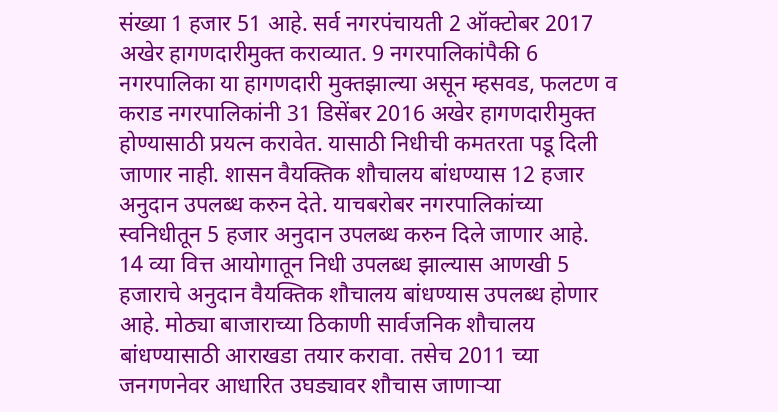संख्या 1 हजार 51 आहे. सर्व नगरपंचायती 2 ऑक्टोबर 2017 अखेर हागणदारीमुक्त कराव्यात. 9 नगरपालिकांपैकी 6 नगरपालिका या हागणदारी मुक्तझाल्या असून म्हसवड, फलटण व कराड नगरपालिकांनी 31 डिसेंबर 2016 अखेर हागणदारीमुक्त होण्यासाठी प्रयत्न करावेत. यासाठी निधीची कमतरता पडू दिली जाणार नाही. शासन वैयक्तिक शौचालय बांधण्यास 12 हजार अनुदान उपलब्ध करुन देते. याचबरोबर नगरपालिकांच्या स्वनिधीतून 5 हजार अनुदान उपलब्ध करुन दिले जाणार आहे. 14 व्या वित्त आयोगातून निधी उपलब्ध झाल्यास आणखी 5 हजाराचे अनुदान वैयक्तिक शौचालय बांधण्यास उपलब्ध होणार आहे. मोठ्या बाजाराच्या ठिकाणी सार्वजनिक शौचालय बांधण्यासाठी आराखडा तयार करावा. तसेच 2011 च्या जनगणनेवर आधारित उघड्यावर शौचास जाणार्‍या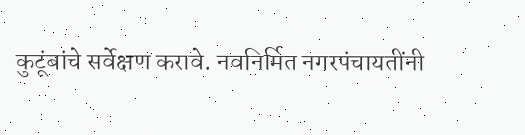कुटूंबांचे सर्वेक्षण करावे. नवनिर्मित नगरपंचायतींनी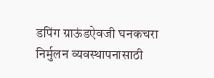डपिंग ग्राऊंडऐवजी घनकचरा निर्मुलन व्यवस्थापनासाठी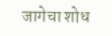जागेचा शोध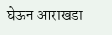घेऊन आराखडा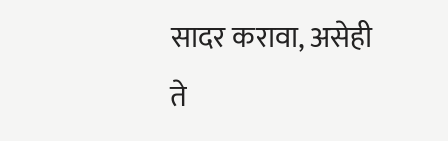सादर करावा, असेही ते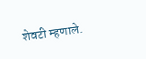शेवटी म्हणाले.